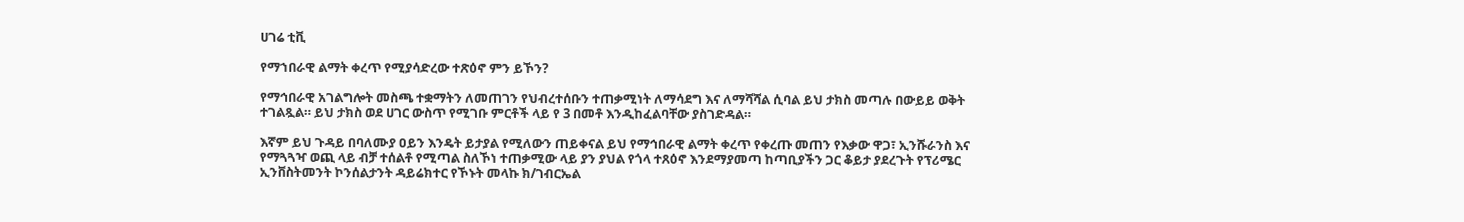ሀገሬ ቲቪ

የማኀበራዊ ልማት ቀረጥ የሚያሳድረው ተጽዕኖ ምን ይኾን?

የማኅበራዊ አገልግሎት መስጫ ተቋማትን ለመጠገን የህብረተሰቡን ተጠቃሚነት ለማሳደግ እና ለማሻሻል ሲባል ይህ ታክስ መጣሉ በውይይ ወቅት ተገልጿል። ይህ ታክስ ወደ ሀገር ውስጥ የሚገቡ ምርቶች ላይ የ 3 በመቶ እንዲከፈልባቸው ያስገድዳል።

እኛም ይህ ጉዳይ በባለሙያ ዐይን እንዴት ይታያል የሚለውን ጠይቀናል ይህ የማኅበራዊ ልማት ቀረጥ የቀረጡ መጠን የእቃው ዋጋ፣ ኢንሹራንስ እና የማጓጓዣ ወጪ ላይ ብቻ ተሰልቶ የሚጣል ስለኾነ ተጠቃሚው ላይ ያን ያህል የጎላ ተጸዕኖ እንደማያመጣ ከጣቢያችን ጋር ቆይታ ያደረጉት የፕሪሜር ኢንቨስትመንት ኮንሰልታንት ዳይሬክተር የኾኑት መላኩ ክ/ገብርኤል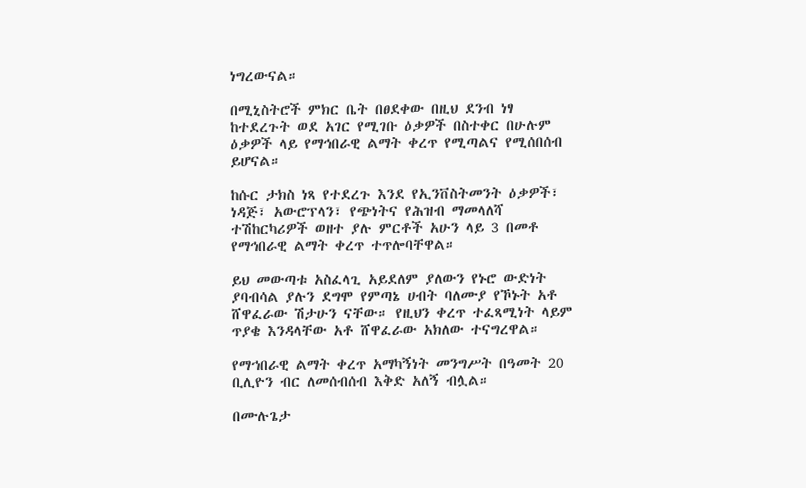ነግረውናል።

በሚኒስትሮች ምክር ቤት በፀደቀው በዚህ ደንብ ነፃ ከተደረጉት ወደ አገር የሚገቡ ዕቃዎች በስተቀር በሁሉም ዕቃዎች ላይ የማኅበራዊ ልማት ቀረጥ የሚጣልና የሚሰበሰብ ይሆናል።

ከሱር ታክስ ነጻ የተደረጉ እንደ የኢንቨስትመንት ዕቃዎች፣ ነዳጅ፣ አውሮፕላን፣ የጭነትና የሕዝብ ማመላለሻ ተሽከርካሪዎች ወዘተ ያሉ ምርቶች አሁን ላይ 3 በመቶ የማኅበራዊ ልማት ቀረጥ ተጥሎባቸዋል።

ይህ መውጣቱ አስፈላጊ አይደለም ያለውን የኑሮ ውድነት ያባብሳል ያሉን ደግሞ የምጣኔ ሀብት ባለሙያ የኾኑት አቶ ሸዋፈራው ሽታሁን ናቸው። የዚህን ቀረጥ ተፈጻሚነት ላይም ጥያቄ እንዳላቸው አቶ ሸዋፈራው አክለው ተናግረዋል።

የማኀበራዊ ልማት ቀረጥ አማካኝነት መንግሥት በዓመት 20 ቢሊዮን ብር ለመሰብሰብ እቅድ አለኝ ብሏል።

በሙሉጌታ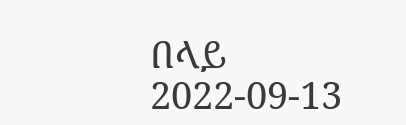በላይ
2022-09-13